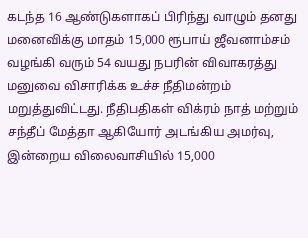கடந்த 16 ஆண்டுகளாகப் பிரிந்து வாழும் தனது மனைவிக்கு மாதம் 15,000 ரூபாய் ஜீவனாம்சம் வழங்கி வரும் 54 வயது நபரின் விவாகரத்து மனுவை விசாரிக்க உச்ச நீதிமன்றம் மறுத்துவிட்டது. நீதிபதிகள் விக்ரம் நாத் மற்றும் சந்தீப் மேத்தா ஆகியோர் அடங்கிய அமர்வு, இன்றைய விலைவாசியில் 15,000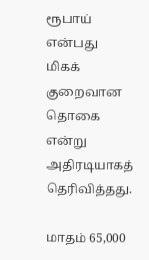ரூபாய் என்பது மிகக் குறைவான தொகை என்று அதிரடியாகத் தெரிவித்தது.

மாதம் 65,000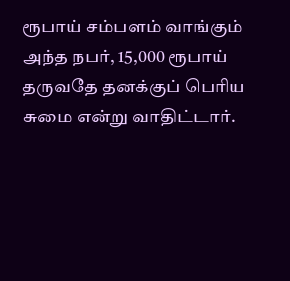ரூபாய் சம்பளம் வாங்கும் அந்த நபர், 15,000 ரூபாய் தருவதே தனக்குப் பெரிய சுமை என்று வாதிட்டார்.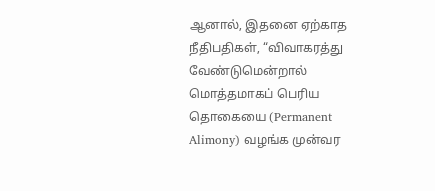ஆனால், இதனை ஏற்காத நீதிபதிகள், “விவாகரத்து வேண்டுமென்றால் மொத்தமாகப் பெரிய தொகையை (Permanent Alimony) வழங்க முன்வர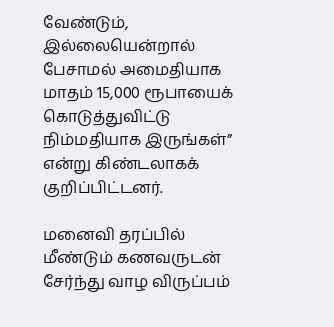வேண்டும், இல்லையென்றால் பேசாமல் அமைதியாக மாதம் 15,000 ரூபாயைக் கொடுத்துவிட்டு நிம்மதியாக இருங்கள்” என்று கிண்டலாகக் குறிப்பிட்டனர்.

மனைவி தரப்பில் மீண்டும் கணவருடன் சேர்ந்து வாழ விருப்பம்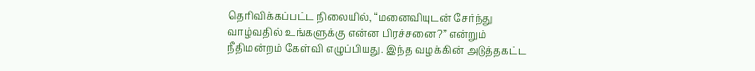தெரிவிக்கப்பட்ட நிலையில், “மனைவியுடன் சேர்ந்து வாழ்வதில் உங்களுக்கு என்ன பிரச்சனை?” என்றும் நீதிமன்றம் கேள்வி எழுப்பியது. இந்த வழக்கின் அடுத்தகட்ட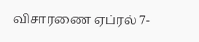விசாரணை ஏப்ரல் 7-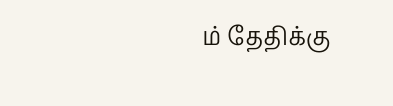ம் தேதிக்கு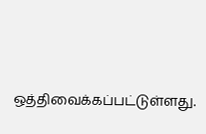ஒத்திவைக்கப்பட்டுள்ளது.